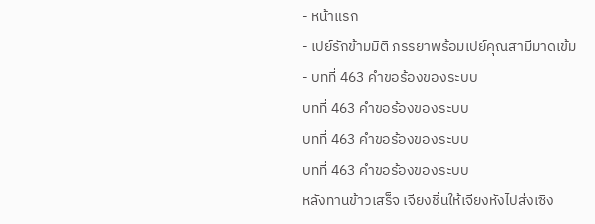- หน้าแรก
- เปย์รักข้ามมิติ ภรรยาพร้อมเปย์คุณสามีมาดเข้ม
- บทที่ 463 คำขอร้องของระบบ
บทที่ 463 คำขอร้องของระบบ
บทที่ 463 คำขอร้องของระบบ
บทที่ 463 คำขอร้องของระบบ
หลังทานข้าวเสร็จ เจียงชิ่นให้เจียงหังไปส่งเซิง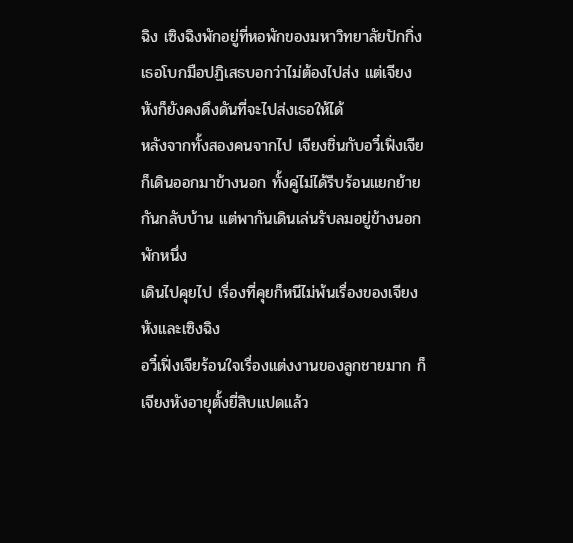ฉิง เซิงฉิงพักอยู่ที่หอพักของมหาวิทยาลัยปักกิ่ง เธอโบกมือปฏิเสธบอกว่าไม่ต้องไปส่ง แต่เจียงหังก็ยังคงดึงดันที่จะไปส่งเธอให้ได้
หลังจากทั้งสองคนจากไป เจียงชิ่นกับอวี๋เฟิ่งเจียก็เดินออกมาข้างนอก ทั้งคู่ไม่ได้รีบร้อนแยกย้ายกันกลับบ้าน แต่พากันเดินเล่นรับลมอยู่ข้างนอกพักหนึ่ง
เดินไปคุยไป เรื่องที่คุยก็หนีไม่พ้นเรื่องของเจียงหังและเซิงฉิง
อวี๋เฟิ่งเจียร้อนใจเรื่องแต่งงานของลูกชายมาก ก็เจียงหังอายุตั้งยี่สิบแปดแล้ว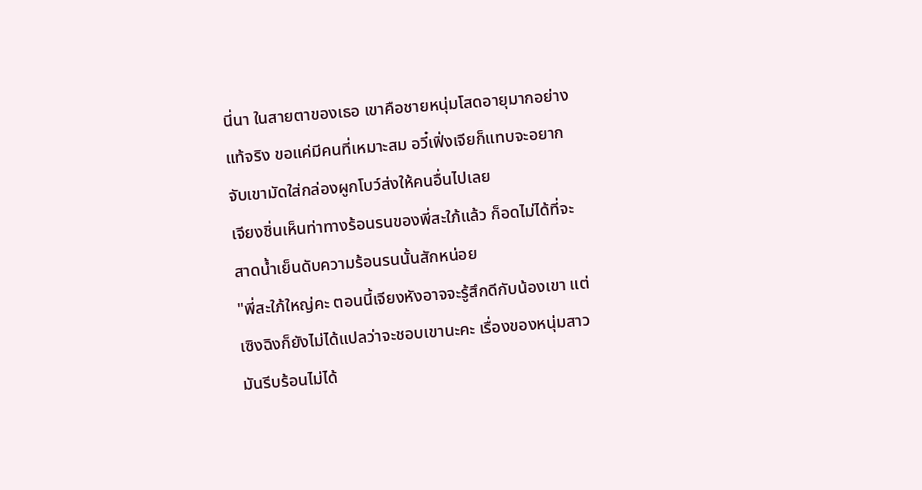นี่นา ในสายตาของเธอ เขาคือชายหนุ่มโสดอายุมากอย่างแท้จริง ขอแค่มีคนที่เหมาะสม อวี๋เฟิ่งเจียก็แทบจะอยากจับเขามัดใส่กล่องผูกโบว์ส่งให้คนอื่นไปเลย
เจียงชิ่นเห็นท่าทางร้อนรนของพี่สะใภ้แล้ว ก็อดไม่ได้ที่จะสาดน้ำเย็นดับความร้อนรนนั้นสักหน่อย
"พี่สะใภ้ใหญ่คะ ตอนนี้เจียงหังอาจจะรู้สึกดีกับน้องเขา แต่เซิงฉิงก็ยังไม่ได้แปลว่าจะชอบเขานะคะ เรื่องของหนุ่มสาวมันรีบร้อนไม่ได้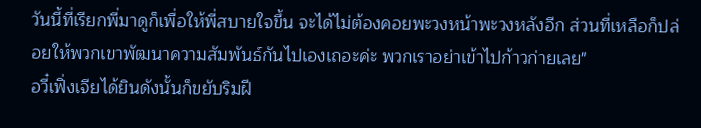วันนี้ที่เรียกพี่มาดูก็เพื่อให้พี่สบายใจขึ้น จะได้ไม่ต้องคอยพะวงหน้าพะวงหลังอีก ส่วนที่เหลือก็ปล่อยให้พวกเขาพัฒนาความสัมพันธ์กันไปเองเถอะค่ะ พวกเราอย่าเข้าไปก้าวก่ายเลย"
อวี๋เฟิ่งเจียได้ยินดังนั้นก็ขยับริมฝี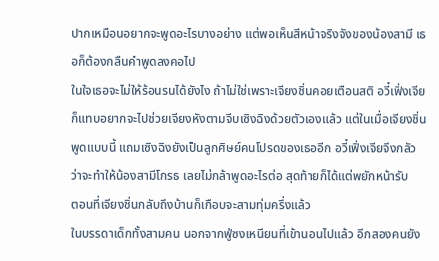ปากเหมือนอยากจะพูดอะไรบางอย่าง แต่พอเห็นสีหน้าจริงจังของน้องสามี เธอก็ต้องกลืนคำพูดลงคอไป
ในใจเธอจะไม่ให้ร้อนรนได้ยังไง ถ้าไม่ใช่เพราะเจียงชิ่นคอยเตือนสติ อวี๋เฟิ่งเจียก็แทบอยากจะไปช่วยเจียงหังตามจีบเซิงฉิงด้วยตัวเองแล้ว แต่ในเมื่อเจียงชิ่นพูดแบบนี้ แถมเซิงฉิงยังเป็นลูกศิษย์คนโปรดของเธออีก อวี๋เฟิ่งเจียจึงกลัวว่าจะทำให้น้องสามีโกรธ เลยไม่กล้าพูดอะไรต่อ สุดท้ายก็ได้แต่พยักหน้ารับ
ตอนที่เจียงชิ่นกลับถึงบ้านก็เกือบจะสามทุ่มครึ่งแล้ว
ในบรรดาเด็กทั้งสามคน นอกจากฟู่ซงเหนียนที่เข้านอนไปแล้ว อีกสองคนยัง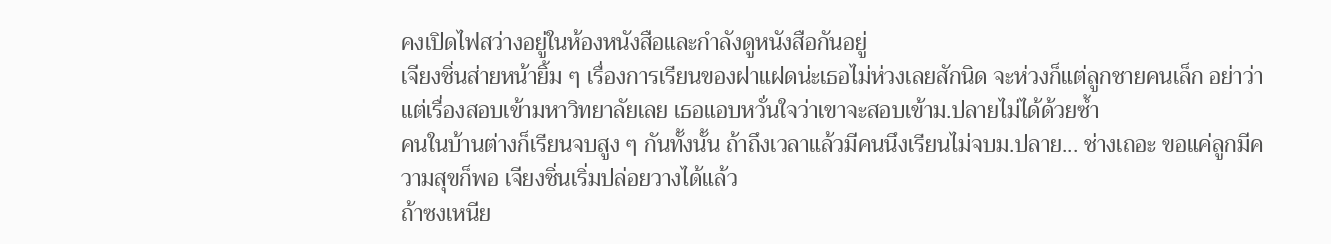คงเปิดไฟสว่างอยู่ในห้องหนังสือและกำลังดูหนังสือกันอยู่
เจียงชิ่นส่ายหน้ายิ้ม ๆ เรื่องการเรียนของฝาแฝดน่ะเธอไม่ห่วงเลยสักนิด จะห่วงก็แต่ลูกชายคนเล็ก อย่าว่าแต่เรื่องสอบเข้ามหาวิทยาลัยเลย เธอแอบหวั่นใจว่าเขาจะสอบเข้าม.ปลายไม่ได้ด้วยซ้ำ
คนในบ้านต่างก็เรียนจบสูง ๆ กันทั้งนั้น ถ้าถึงเวลาแล้วมีคนนึงเรียนไม่จบม.ปลาย... ช่างเถอะ ขอแค่ลูกมีความสุขก็พอ เจียงชิ่นเริ่มปล่อยวางได้แล้ว
ถ้าซงเหนีย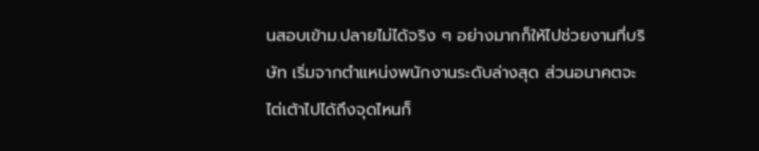นสอบเข้าม.ปลายไม่ได้จริง ๆ อย่างมากก็ให้ไปช่วยงานที่บริษัท เริ่มจากตำแหน่งพนักงานระดับล่างสุด ส่วนอนาคตจะไต่เต้าไปได้ถึงจุดไหนก็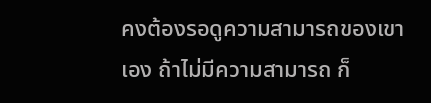คงต้องรอดูความสามารถของเขาเอง ถ้าไม่มีความสามารถ ก็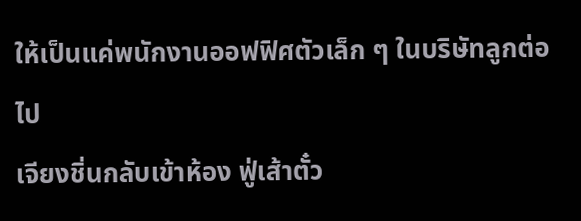ให้เป็นแค่พนักงานออฟฟิศตัวเล็ก ๆ ในบริษัทลูกต่อไป
เจียงชิ่นกลับเข้าห้อง ฟู่เส้าตั๋ว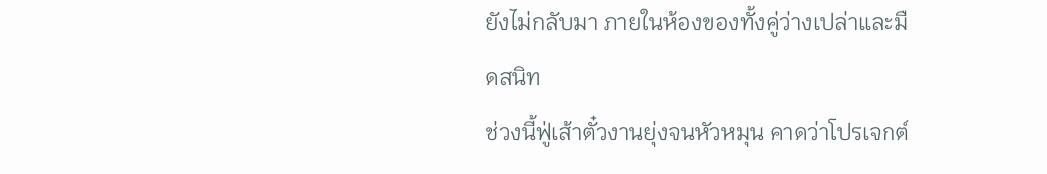ยังไม่กลับมา ภายในห้องของทั้งคู่ว่างเปล่าและมืดสนิท
ช่วงนี้ฟู่เส้าตั๋วงานยุ่งจนหัวหมุน คาดว่าโปรเจกต์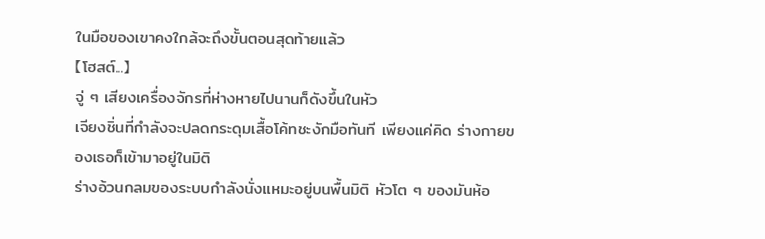ในมือของเขาคงใกล้จะถึงขั้นตอนสุดท้ายแล้ว
【โฮสต์...】
จู่ ๆ เสียงเครื่องจักรที่ห่างหายไปนานก็ดังขึ้นในหัว
เจียงชิ่นที่กำลังจะปลดกระดุมเสื้อโค้ทชะงักมือทันที เพียงแค่คิด ร่างกายของเธอก็เข้ามาอยู่ในมิติ
ร่างอ้วนกลมของระบบกำลังนั่งแหมะอยู่บนพื้นมิติ หัวโต ๆ ของมันห้อ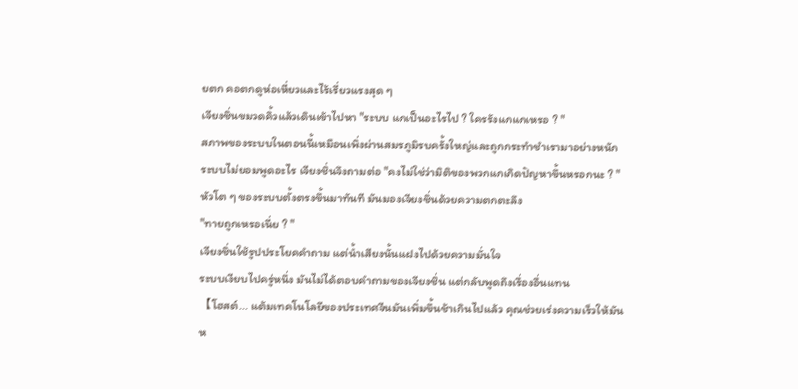ยตก คอตกดูห่อเหี่ยวและไร้เรี่ยวแรงสุด ๆ
เจียงชิ่นขมวดคิ้วแล้วเดินเข้าไปหา "ระบบ แกเป็นอะไรไป ? ใครรังแกแกเหรอ ? "
สภาพของระบบในตอนนี้เหมือนเพิ่งผ่านสมรภูมิรบครั้งใหญ่และถูกกระทำชำเรามาอย่างหนัก
ระบบไม่ยอมพูดอะไร เจียงชิ่นจึงถามต่อ "คงไม่ใช่ว่ามิติของพวกแกเกิดปัญหาขึ้นหรอกนะ ? "
หัวโต ๆ ของระบบตั้งตรงขึ้นมาทันที มันมองเจียงชิ่นด้วยความตกตะลึง
"ทายถูกเหรอเนี่ย ? "
เจียงชิ่นใช้รูปประโยคคำถาม แต่น้ำเสียงนั้นแฝงไปด้วยความมั่นใจ
ระบบเงียบไปครู่หนึ่ง มันไม่ได้ตอบคำถามของเจียงชิ่น แต่กลับพูดถึงเรื่องอื่นแทน
【โฮสต์... แต้มเทคโนโลยีของประเทศจีนมันเพิ่มขึ้นช้าเกินไปแล้ว คุณช่วยเร่งความเร็วให้มันห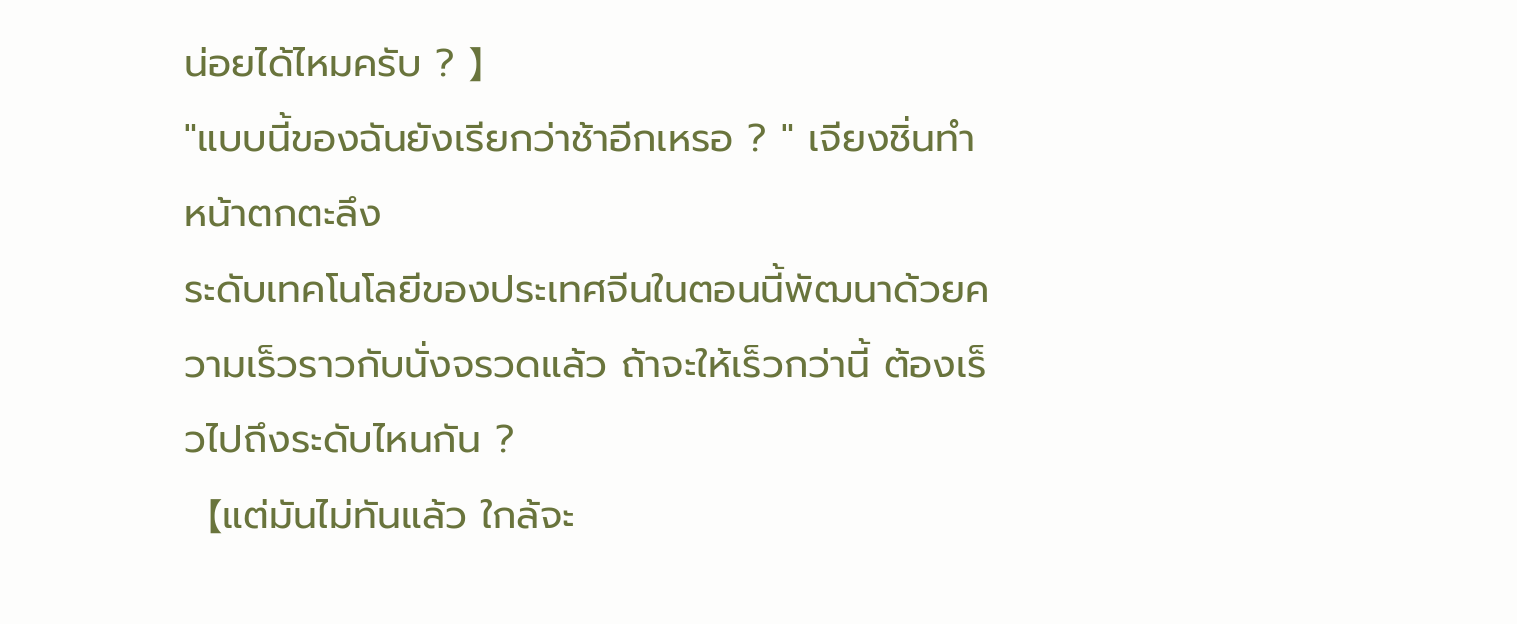น่อยได้ไหมครับ ? 】
"แบบนี้ของฉันยังเรียกว่าช้าอีกเหรอ ? " เจียงชิ่นทำหน้าตกตะลึง
ระดับเทคโนโลยีของประเทศจีนในตอนนี้พัฒนาด้วยความเร็วราวกับนั่งจรวดแล้ว ถ้าจะให้เร็วกว่านี้ ต้องเร็วไปถึงระดับไหนกัน ?
【แต่มันไม่ทันแล้ว ใกล้จะ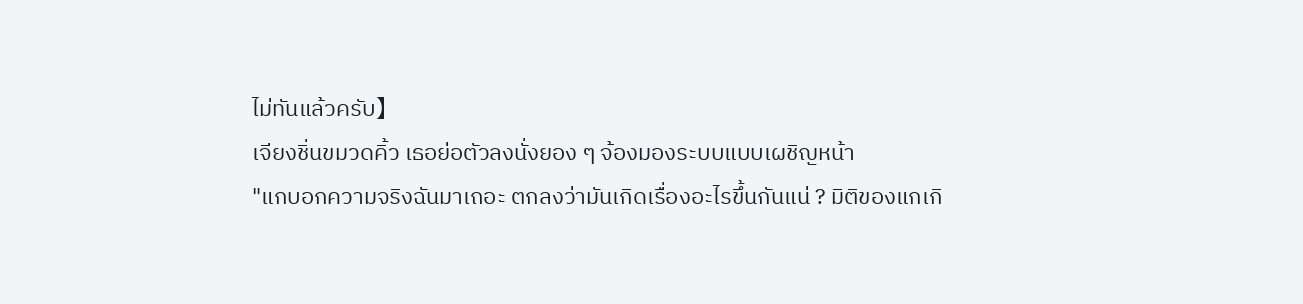ไม่ทันแล้วครับ】
เจียงชิ่นขมวดคิ้ว เธอย่อตัวลงนั่งยอง ๆ จ้องมองระบบแบบเผชิญหน้า
"แกบอกความจริงฉันมาเถอะ ตกลงว่ามันเกิดเรื่องอะไรขึ้นกันแน่ ? มิติของแกเกิ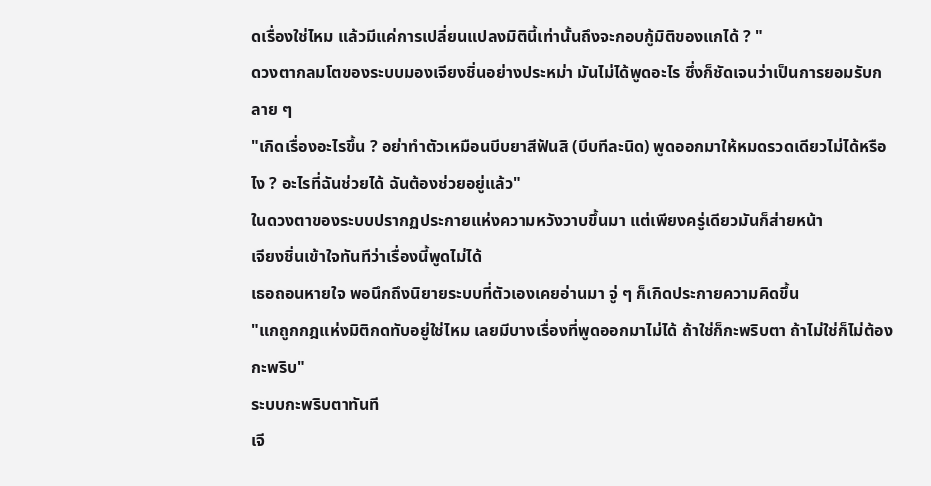ดเรื่องใช่ไหม แล้วมีแค่การเปลี่ยนแปลงมิตินี้เท่านั้นถึงจะกอบกู้มิติของแกได้ ? "
ดวงตากลมโตของระบบมองเจียงชิ่นอย่างประหม่า มันไม่ได้พูดอะไร ซึ่งก็ชัดเจนว่าเป็นการยอมรับกลาย ๆ
"เกิดเรื่องอะไรขึ้น ? อย่าทำตัวเหมือนบีบยาสีฟันสิ (บีบทีละนิด) พูดออกมาให้หมดรวดเดียวไม่ได้หรือไง ? อะไรที่ฉันช่วยได้ ฉันต้องช่วยอยู่แล้ว"
ในดวงตาของระบบปรากฏประกายแห่งความหวังวาบขึ้นมา แต่เพียงครู่เดียวมันก็ส่ายหน้า
เจียงชิ่นเข้าใจทันทีว่าเรื่องนี้พูดไม่ได้
เธอถอนหายใจ พอนึกถึงนิยายระบบที่ตัวเองเคยอ่านมา จู่ ๆ ก็เกิดประกายความคิดขึ้น
"แกถูกกฎแห่งมิติกดทับอยู่ใช่ไหม เลยมีบางเรื่องที่พูดออกมาไม่ได้ ถ้าใช่ก็กะพริบตา ถ้าไม่ใช่ก็ไม่ต้องกะพริบ"
ระบบกะพริบตาทันที
เจี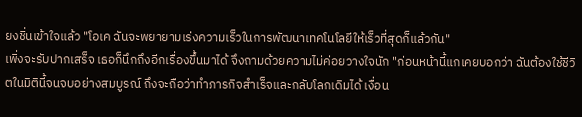ยงชิ่นเข้าใจแล้ว "โอเค ฉันจะพยายามเร่งความเร็วในการพัฒนาเทคโนโลยีให้เร็วที่สุดก็แล้วกัน"
เพิ่งจะรับปากเสร็จ เธอก็นึกถึงอีกเรื่องขึ้นมาได้ จึงถามด้วยความไม่ค่อยวางใจนัก "ก่อนหน้านี้แกเคยบอกว่า ฉันต้องใช้ชีวิตในมิตินี้จนจบอย่างสมบูรณ์ ถึงจะถือว่าทำภารกิจสำเร็จและกลับโลกเดิมได้ เงื่อน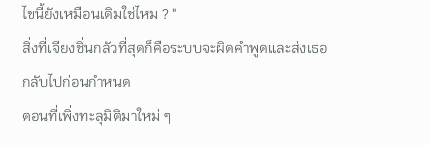ไขนี้ยังเหมือนเดิมใช่ไหม ? "
สิ่งที่เจียงชิ่นกลัวที่สุดก็คือระบบจะผิดคำพูดและส่งเธอกลับไปก่อนกำหนด
ตอนที่เพิ่งทะลุมิติมาใหม่ ๆ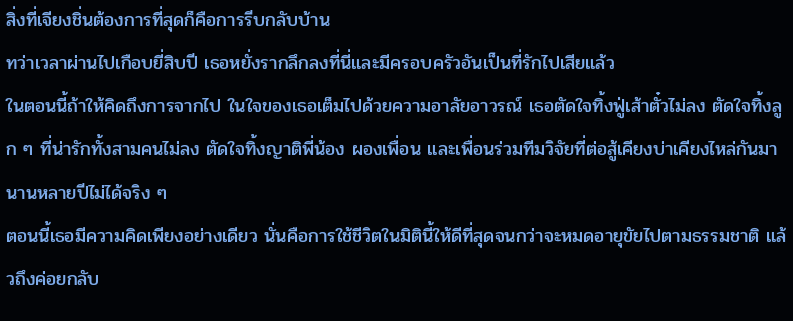สิ่งที่เจียงชิ่นต้องการที่สุดก็คือการรีบกลับบ้าน
ทว่าเวลาผ่านไปเกือบยี่สิบปี เธอหยั่งรากลึกลงที่นี่และมีครอบครัวอันเป็นที่รักไปเสียแล้ว
ในตอนนี้ถ้าให้คิดถึงการจากไป ในใจของเธอเต็มไปด้วยความอาลัยอาวรณ์ เธอตัดใจทิ้งฟู่เส้าตั๋วไม่ลง ตัดใจทิ้งลูก ๆ ที่น่ารักทั้งสามคนไม่ลง ตัดใจทิ้งญาติพี่น้อง ผองเพื่อน และเพื่อนร่วมทีมวิจัยที่ต่อสู้เคียงบ่าเคียงไหล่กันมานานหลายปีไม่ได้จริง ๆ
ตอนนี้เธอมีความคิดเพียงอย่างเดียว นั่นคือการใช้ชีวิตในมิตินี้ให้ดีที่สุดจนกว่าจะหมดอายุขัยไปตามธรรมชาติ แล้วถึงค่อยกลับ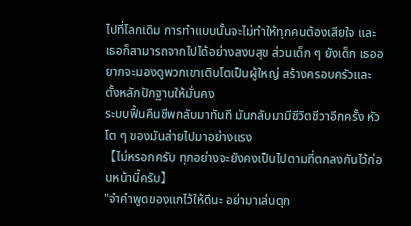ไปที่โลกเดิม การทำแบบนั้นจะไม่ทำให้ทุกคนต้องเสียใจ และเธอก็สามารถจากไปได้อย่างสงบสุข ส่วนเด็ก ๆ ยังเด็ก เธออยากจะมองดูพวกเขาเติบโตเป็นผู้ใหญ่ สร้างครอบครัวและตั้งหลักปักฐานให้มั่นคง
ระบบฟื้นคืนชีพกลับมาทันที มันกลับมามีชีวิตชีวาอีกครั้ง หัวโต ๆ ของมันส่ายไปมาอย่างแรง
【ไม่หรอกครับ ทุกอย่างจะยังคงเป็นไปตามที่ตกลงกันไว้ก่อนหน้านี้ครับ】
"จำคำพูดของแกไว้ให้ดีนะ อย่ามาเล่นตุก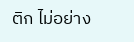ติก ไม่อย่าง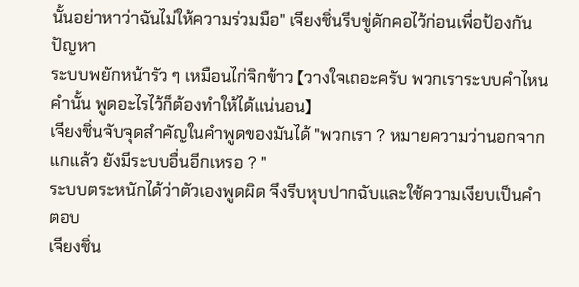นั้นอย่าหาว่าฉันไม่ให้ความร่วมมือ" เจียงชิ่นรีบขู่ดักคอไว้ก่อนเพื่อป้องกันปัญหา
ระบบพยักหน้ารัว ๆ เหมือนไก่จิกข้าว 【วางใจเถอะครับ พวกเราระบบคำไหนคำนั้น พูดอะไรไว้ก็ต้องทำให้ได้แน่นอน】
เจียงชิ่นจับจุดสำคัญในคำพูดของมันได้ "พวกเรา ? หมายความว่านอกจากแกแล้ว ยังมีระบบอื่นอีกเหรอ ? "
ระบบตระหนักได้ว่าตัวเองพูดผิด จึงรีบหุบปากฉับและใช้ความเงียบเป็นคำตอบ
เจียงชิ่น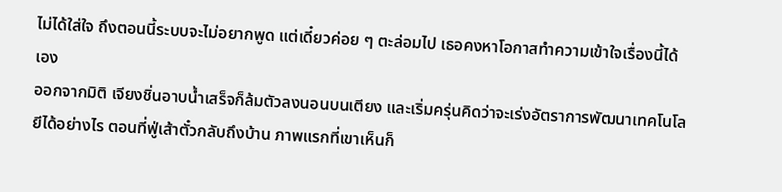ไม่ได้ใส่ใจ ถึงตอนนี้ระบบจะไม่อยากพูด แต่เดี๋ยวค่อย ๆ ตะล่อมไป เธอคงหาโอกาสทำความเข้าใจเรื่องนี้ได้เอง
ออกจากมิติ เจียงชิ่นอาบน้ำเสร็จก็ล้มตัวลงนอนบนเตียง และเริ่มครุ่นคิดว่าจะเร่งอัตราการพัฒนาเทคโนโลยีได้อย่างไร ตอนที่ฟู่เส้าตั๋วกลับถึงบ้าน ภาพแรกที่เขาเห็นก็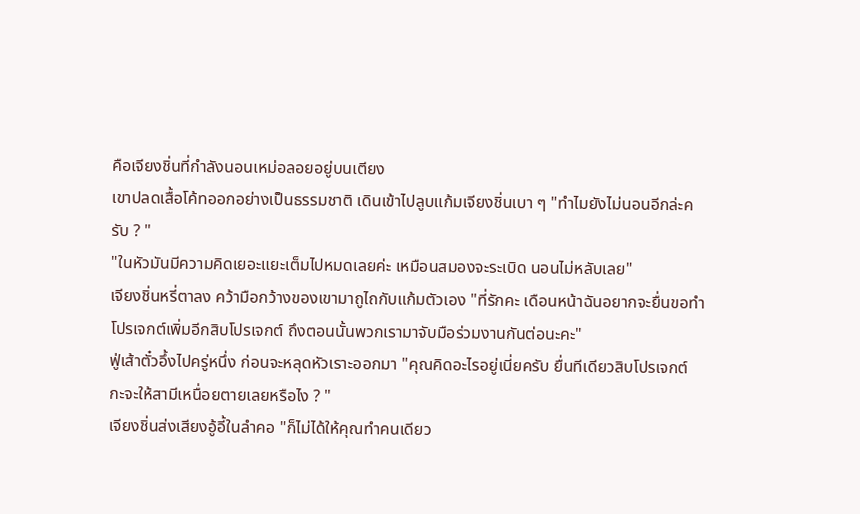คือเจียงชิ่นที่กำลังนอนเหม่อลอยอยู่บนเตียง
เขาปลดเสื้อโค้ทออกอย่างเป็นธรรมชาติ เดินเข้าไปลูบแก้มเจียงชิ่นเบา ๆ "ทำไมยังไม่นอนอีกล่ะครับ ? "
"ในหัวมันมีความคิดเยอะแยะเต็มไปหมดเลยค่ะ เหมือนสมองจะระเบิด นอนไม่หลับเลย"
เจียงชิ่นหรี่ตาลง คว้ามือกว้างของเขามาถูไถกับแก้มตัวเอง "ที่รักคะ เดือนหน้าฉันอยากจะยื่นขอทำโปรเจกต์เพิ่มอีกสิบโปรเจกต์ ถึงตอนนั้นพวกเรามาจับมือร่วมงานกันต่อนะคะ"
ฟู่เส้าตั๋วอึ้งไปครู่หนึ่ง ก่อนจะหลุดหัวเราะออกมา "คุณคิดอะไรอยู่เนี่ยครับ ยื่นทีเดียวสิบโปรเจกต์ กะจะให้สามีเหนื่อยตายเลยหรือไง ? "
เจียงชิ่นส่งเสียงอู้อี้ในลำคอ "ก็ไม่ได้ให้คุณทำคนเดียว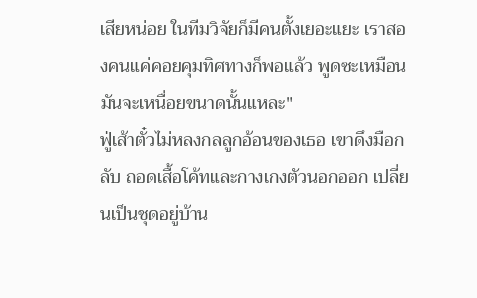เสียหน่อย ในทีมวิจัยก็มีคนตั้งเยอะแยะ เราสองคนแค่คอยคุมทิศทางก็พอแล้ว พูดซะเหมือนมันจะเหนื่อยขนาดนั้นแหละ"
ฟู่เส้าตั๋วไม่หลงกลลูกอ้อนของเธอ เขาดึงมือกลับ ถอดเสื้อโค้ทและกางเกงตัวนอกออก เปลี่ยนเป็นชุดอยู่บ้าน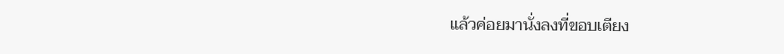แล้วค่อยมานั่งลงที่ขอบเตียง